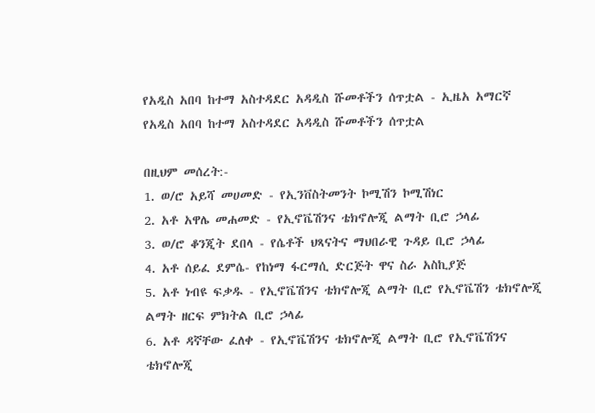የአዲስ አበባ ከተማ አስተዳደር አዳዲስ ሹመቶችን ሰጥቷል - ኢዜአ አማርኛ
የአዲስ አበባ ከተማ አስተዳደር አዳዲስ ሹመቶችን ሰጥቷል

በዚህም መሰረት:-
1. ወ/ሮ አይሻ መሀመድ - የኢንቨስትመንት ኮሚሽን ኮሚሽነር
2. አቶ አዋሌ መሐመድ - የኢኖቬሽንና ቴክኖሎጂ ልማት ቢሮ ኃላፊ
3. ወ/ሮ ቆንጂት ደበላ - የሴቶች ህጻናትና ማህበራዊ ጉዳይ ቢሮ ኃላፊ
4. አቶ ሰይፈ ደምሴ- የከነማ ፋርማሲ ድርጅት ዋና ስራ አስኪያጅ
5. አቶ ነብዩ ፍቃዱ - የኢኖቬሽንና ቴክኖሎጂ ልማት ቢሮ የኢኖቬሽን ቴክኖሎጂ ልማት ዘርፍ ምክትል ቢሮ ኃላፊ
6. አቶ ዳኛቸው ፈለቀ - የኢኖቬሽንና ቴክኖሎጂ ልማት ቢሮ የኢኖቬሽንና ቴክኖሎጂ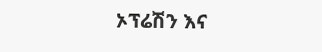ኦፕሬሽን እና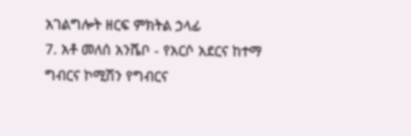አገልግሎት ዘርፍ ምክትል ኃላፊ
7. አቶ መለሰ አንሼቦ - የአርሶ አደርና ከተማ ግብርና ኮሚሽን የግብርና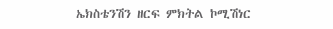ኤክስቴንሽን ዘርፍ ምክትል ኮሚሽነር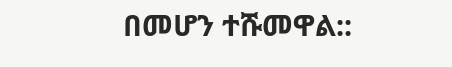በመሆን ተሹመዋል::